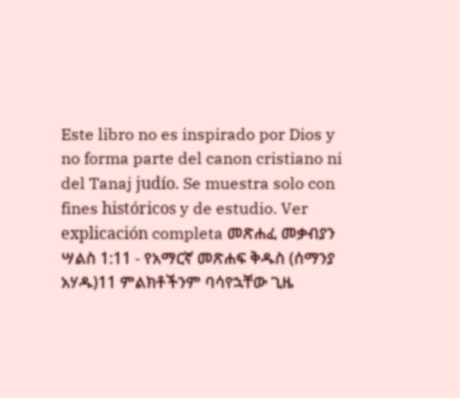Este libro no es inspirado por Dios y no forma parte del canon cristiano ni del Tanaj judío. Se muestra solo con fines históricos y de estudio. Ver explicación completa መጽሐፈ መቃብያን ሣልስ 1:11 - የአማርኛ መጽሐፍ ቅዱስ (ሰማንያ አሃዱ)11 ምልክቶችንም ባሳየኋቸው ጊዜ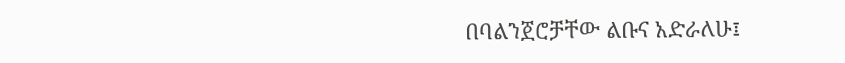በባልንጀሮቻቸው ልቡና አድራለሁ፤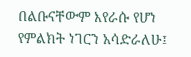በልቡናቸውም እየራሱ የሆነ የምልክት ነገርን አሳድራለሁ፤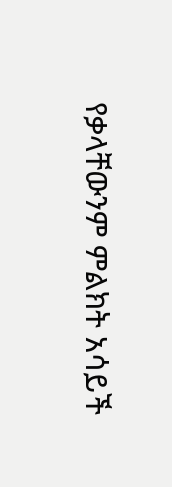የቃላቸውንም ምልክት አሳይች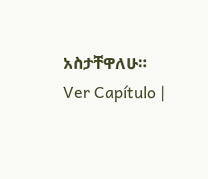አስታቸዋለሁ። Ver Capítulo |